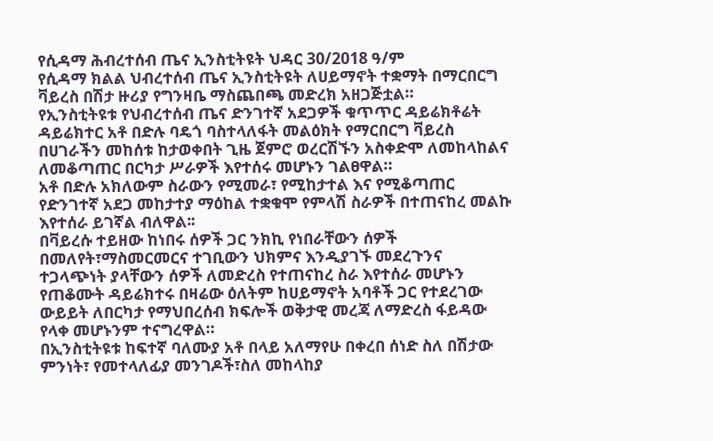የሲዳማ ሕብረተሰብ ጤና ኢንስቲትዩት ህዳር 30/2018 ዓ/ም
የሲዳማ ክልል ህብረተሰብ ጤና ኢንስቲትዩት ለሀይማኖት ተቋማት በማርበርግ ቫይረስ በሽታ ዙሪያ የግንዛቤ ማስጨበጫ መድረክ አዘጋጅቷል።
የኢንስቲትዩቱ የህብረተሰብ ጤና ድንገተኛ አደጋዎች ቁጥጥር ዳይሬክቶሬት ዳይሬክተር አቶ በድሉ ባዴጎ ባስተላለፋት መልዕክት የማርበርግ ቫይረስ በሀገራችን መከሰቱ ከታወቀበት ጊዜ ጀምሮ ወረርሽኙን አስቀድሞ ለመከላከልና ለመቆጣጠር በርካታ ሥራዎች እየተሰሩ መሆኑን ገልፀዋል።
አቶ በድሉ አክለውም ስራውን የሚመራ፣ የሚከታተል እና የሚቆጣጠር የድንገተኛ አደጋ መከታተያ ማዕከል ተቋቁሞ የምላሽ ስራዎች በተጠናከረ መልኩ እየተሰራ ይገኛል ብለዋል፡፡
በቫይረሱ ተይዘው ከነበሩ ሰዎች ጋር ንክኪ የነበራቸውን ሰዎች በመለየት፣ማስመርመርና ተገቢውን ህክምና እንዲያገኙ መደረጉንና ተጋላጭነት ያላቸውን ሰዎች ለመድረስ የተጠናከረ ስራ እየተሰራ መሆኑን የጠቆሙት ዳይሬክተሩ በዛሬው ዕለትም ከሀይማኖት አባቶች ጋር የተደረገው ውይይት ለበርካታ የማህበረሰብ ክፍሎች ወቅታዊ መረጃ ለማድረስ ፋይዳው የላቀ መሆኑንም ተናግረዋል።
በኢንስቲትዩቱ ከፍተኛ ባለሙያ አቶ በላይ አለማየሁ በቀረበ ሰነድ ስለ በሽታው ምንነት፣ የመተላለፊያ መንገዶች፣ስለ መከላከያ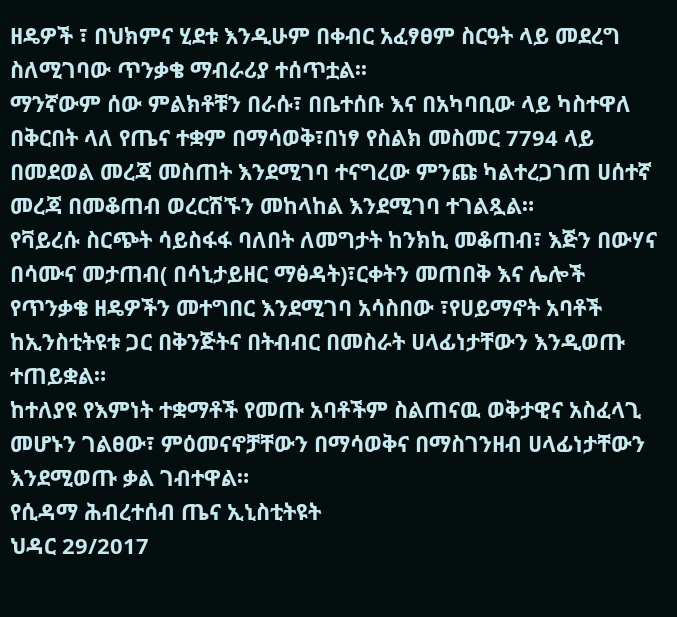ዘዴዎች ፣ በህክምና ሂደቱ እንዲሁም በቀብር አፈፃፀም ስርዓት ላይ መደረግ ስለሚገባው ጥንቃቄ ማብራሪያ ተሰጥቷል፡፡
ማንኛውም ሰው ምልክቶቹን በራሱ፣ በቤተሰቡ እና በአካባቢው ላይ ካስተዋለ በቅርበት ላለ የጤና ተቋም በማሳወቅ፣በነፃ የስልክ መስመር 7794 ላይ በመደወል መረጃ መስጠት እንደሚገባ ተናግረው ምንጩ ካልተረጋገጠ ሀሰተኛ መረጃ በመቆጠብ ወረርሽኙን መከላከል እንደሚገባ ተገልጿል።
የቫይረሱ ስርጭት ሳይስፋፋ ባለበት ለመግታት ከንክኪ መቆጠብ፣ እጅን በውሃና በሳሙና መታጠብ( በሳኒታይዘር ማፅዳት)፣ርቀትን መጠበቅ እና ሌሎች የጥንቃቄ ዘዴዎችን መተግበር እንደሚገባ አሳስበው ፣የሀይማኖት አባቶች ከኢንስቲትዩቱ ጋር በቅንጅትና በትብብር በመስራት ሀላፊነታቸውን እንዲወጡ ተጠይቋል።
ከተለያዩ የእምነት ተቋማቶች የመጡ አባቶችም ስልጠናዉ ወቅታዊና አስፈላጊ መሆኑን ገልፀው፣ ምዕመናኖቻቸውን በማሳወቅና በማስገንዘብ ሀላፊነታቸውን እንደሚወጡ ቃል ገብተዋል።
የሲዳማ ሕብረተሰብ ጤና ኢኒስቲትዩት
ህዳር 29/2017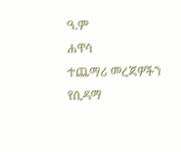ዓ.ም
ሐዋሳ
ተጨማሪ መረጃዎችን የሲዳማ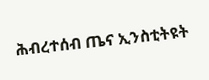ሕብረተሰብ ጤና ኢንስቲትዩት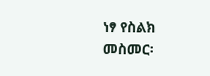ነፃ የስልክ መስመር፡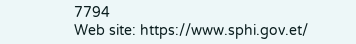7794
Web site: https://www.sphi.gov.et/